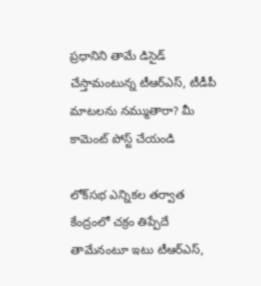ప్రధానిని తామే డిసైడ్ చేస్తామంటున్న టీఆర్ఎస్, టీడీపీ మాటలను నమ్ముతారా? మీ కామెంట్ పోస్ట్ చేయండి

లోక్‌సభ ఎన్నికల తర్వాత కేంద్రంలో చక్రం తిప్పేదే తామేనంటూ ఇటు టీఆర్‌ఎస్,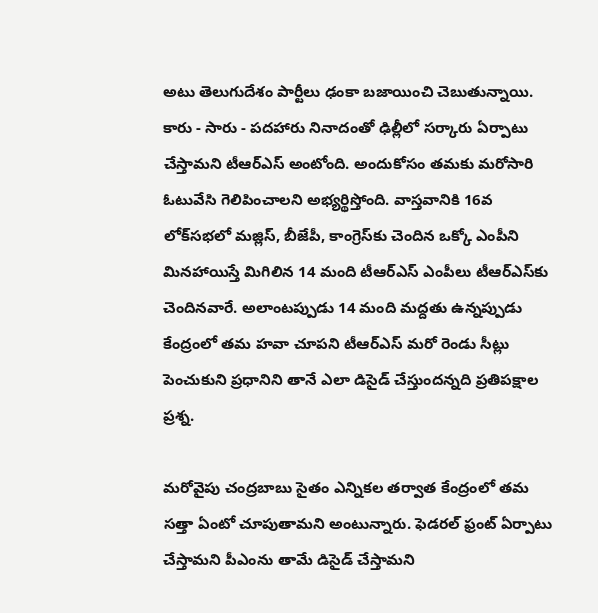అటు తెలుగుదేశం పార్టీలు ఢంకా బజాయించి చెబుతున్నాయి. కారు - సారు - పదహారు నినాదంతో ఢిల్లీలో సర్కారు ఏర్పాటు చేస్తామని టీఆర్‌ఎస్ అంటోంది. అందుకోసం తమకు మరోసారి ఓటువేసి గెలిపించాలని అభ్యర్థిస్తోంది. వాస్తవానికి 16వ లోక్‌సభలో మజ్లిస్, బీజేపీ, కాంగ్రెస్‌కు చెందిన ఒక్కో ఎంపీని మినహాయిస్తే మిగిలిన 14 మంది టీఆర్ఎస్ ఎంపీలు టీఆర్‌ఎస్‌కు చెందినవారే. అలాంటప్పుడు 14 మంది మద్దతు ఉన్నప్పుడు కేంద్రంలో తమ హవా చూపని టీఆర్ఎస్ మరో రెండు సీట్లు పెంచుకుని ప్రధానిని తానే ఎలా డిసైడ్ చేస్తుందన్నది ప్రతిపక్షాల ప్రశ్న.

మరోవైపు చంద్రబాబు సైతం ఎన్నికల తర్వాత కేంద్రంలో తమ సత్తా ఏంటో చూపుతామని అంటున్నారు. ఫెడరల్ ఫ్రంట్ ఏర్పాటు చేస్తామని పీఎంను తామే డిసైడ్ చేస్తామని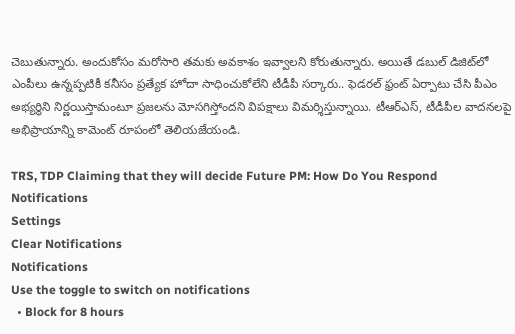చెబుతున్నారు. అందుకోసం మరోసారి తమకు అవకాశం ఇవ్వాలని కోరుతున్నారు. అయితే డబుల్ డిజిట్‌లో ఎంపీలు ఉన్నప్పటికీ కనీసం ప్రత్యేక హోదా సాధించుకోలేని టీడీపీ సర్కారు.. ఫెడరల్ ఫ్రంట్ ఏర్పాటు చేసి పీఎం అభ్యర్థిని నిర్ణయిస్తామంటూ ప్రజలను మోసగిస్తోందని విపక్షాలు విమర్శిస్తున్నాయి. టీఆర్ఎస్, టీడీపీల వాదనలపై అభిప్రాయాన్ని కామెంట్ రూపంలో తెలియజేయండి.

TRS, TDP Claiming that they will decide Future PM: How Do You Respond
Notifications
Settings
Clear Notifications
Notifications
Use the toggle to switch on notifications
  • Block for 8 hours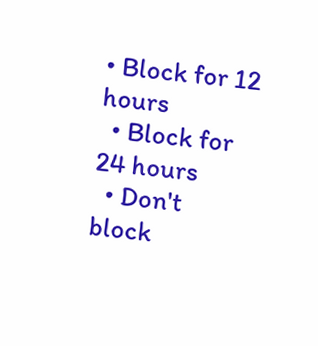• Block for 12 hours
  • Block for 24 hours
  • Don't block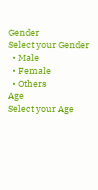Gender
Select your Gender
  • Male
  • Female
  • Others
Age
Select your Age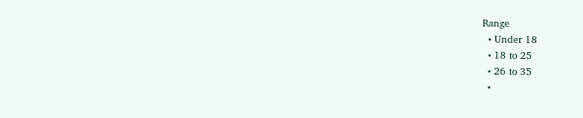Range
  • Under 18
  • 18 to 25
  • 26 to 35
  •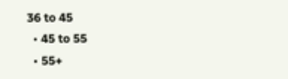36 to 45
  • 45 to 55
  • 55+